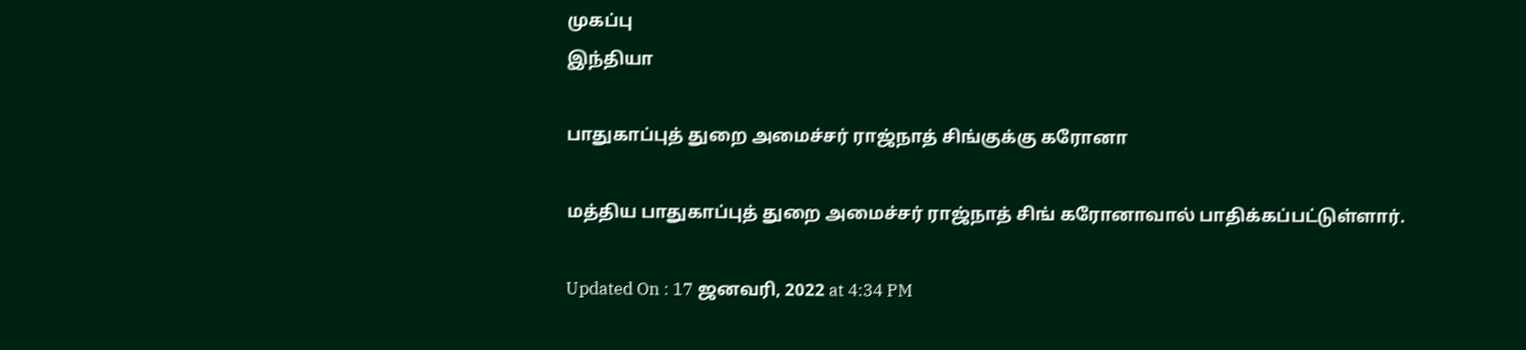முகப்பு
இந்தியா

பாதுகாப்புத் துறை அமைச்சர் ராஜ்நாத் சிங்குக்கு கரோனா

மத்திய பாதுகாப்புத் துறை அமைச்சர் ராஜ்நாத் சிங் கரோனாவால் பாதிக்கப்பட்டுள்ளார்.

Updated On : 17 ஜனவரி, 2022 at 4:34 PM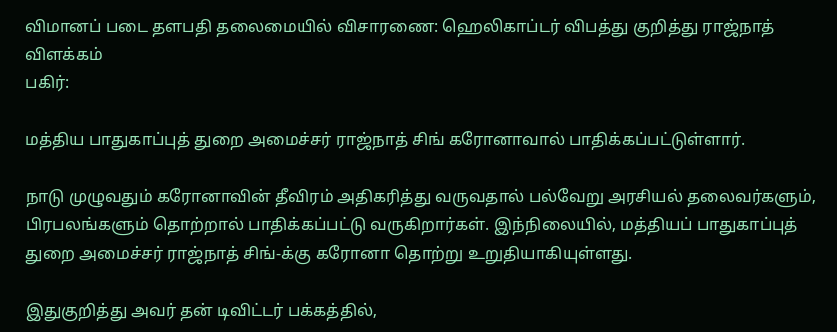விமானப் படை தளபதி தலைமையில் விசாரணை: ஹெலிகாப்டர் விபத்து குறித்து ராஜ்நாத் விளக்கம்
பகிர்:

மத்திய பாதுகாப்புத் துறை அமைச்சர் ராஜ்நாத் சிங் கரோனாவால் பாதிக்கப்பட்டுள்ளார்.

நாடு முழுவதும் கரோனாவின் தீவிரம் அதிகரித்து வருவதால் பல்வேறு அரசியல் தலைவர்களும், பிரபலங்களும் தொற்றால் பாதிக்கப்பட்டு வருகிறார்கள். இந்நிலையில், மத்தியப் பாதுகாப்புத் துறை அமைச்சர் ராஜ்நாத் சிங்-க்கு கரோனா தொற்று உறுதியாகியுள்ளது.

இதுகுறித்து அவர் தன் டிவிட்டர் பக்கத்தில்,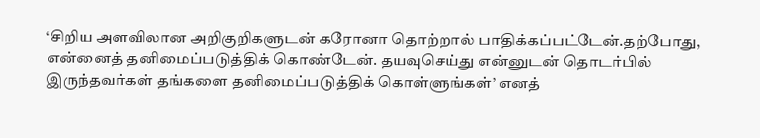‘சிறிய அளவிலான அறிகுறிகளுடன் கரோனா தொற்றால் பாதிக்கப்பட்டேன்.தற்போது, என்னைத் தனிமைப்படுத்திக் கொண்டேன். தயவுசெய்து என்னுடன் தொடர்பில் இருந்தவர்கள் தங்களை தனிமைப்படுத்திக் கொள்ளுங்கள்’ எனத்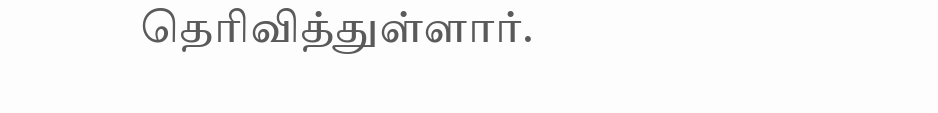தெரிவித்துள்ளார்.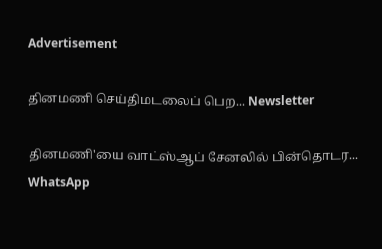Advertisement

தினமணி செய்திமடலைப் பெற... Newsletter

தினமணி'யை வாட்ஸ்ஆப் சேனலில் பின்தொடர... WhatsApp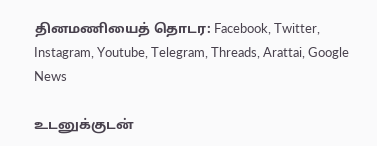தினமணியைத் தொடர: Facebook, Twitter, Instagram, Youtube, Telegram, Threads, Arattai, Google News

உடனுக்குடன்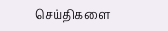செய்திகளை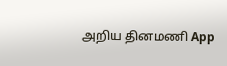அறிய தினமணி App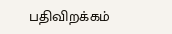பதிவிறக்கம்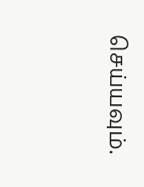செய்யவும்.